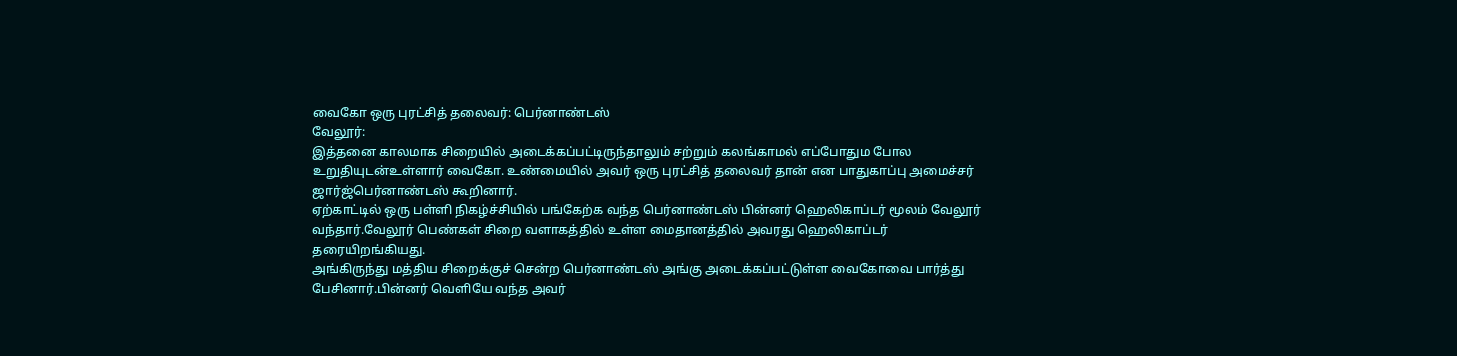வைகோ ஒரு புரட்சித் தலைவர்: பெர்னாண்டஸ்
வேலூர்:
இத்தனை காலமாக சிறையில் அடைக்கப்பட்டிருந்தாலும் சற்றும் கலங்காமல் எப்போதும போல உறுதியுடன்உள்ளார் வைகோ. உண்மையில் அவர் ஒரு புரட்சித் தலைவர் தான் என பாதுகாப்பு அமைச்சர் ஜார்ஜ்பெர்னாண்டஸ் கூறினார்.
ஏற்காட்டில் ஒரு பள்ளி நிகழ்ச்சியில் பங்கேற்க வந்த பெர்னாண்டஸ் பின்னர் ஹெலிகாப்டர் மூலம் வேலூர் வந்தார்.வேலூர் பெண்கள் சிறை வளாகத்தில் உள்ள மைதானத்தில் அவரது ஹெலிகாப்டர் தரையிறங்கியது.
அங்கிருந்து மத்திய சிறைக்குச் சென்ற பெர்னாண்டஸ் அங்கு அடைக்கப்பட்டுள்ள வைகோவை பார்த்து பேசினார்.பின்னர் வெளியே வந்த அவர்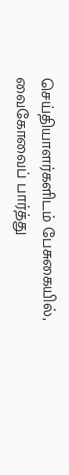செய்தியாளர்களிடம் பேசுகையில்,
வைகோவைப் பார்த்து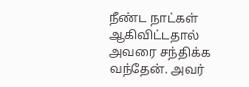நீண்ட நாட்கள் ஆகிவிட்டதால் அவரை சந்திக்க வந்தேன். அவர்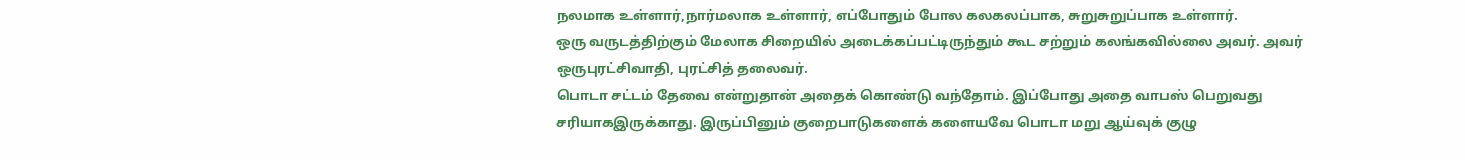நலமாக உள்ளார்,நார்மலாக உள்ளார், எப்போதும் போல கலகலப்பாக, சுறுசுறுப்பாக உள்ளார்.
ஒரு வருடத்திற்கும் மேலாக சிறையில் அடைக்கப்பட்டிருந்தும் கூட சற்றும் கலங்கவில்லை அவர். அவர் ஒருபுரட்சிவாதி, புரட்சித் தலைவர்.
பொடா சட்டம் தேவை என்றுதான் அதைக் கொண்டு வந்தோம். இப்போது அதை வாபஸ் பெறுவது சரியாகஇருக்காது. இருப்பினும் குறைபாடுகளைக் களையவே பொடா மறு ஆய்வுக் குழு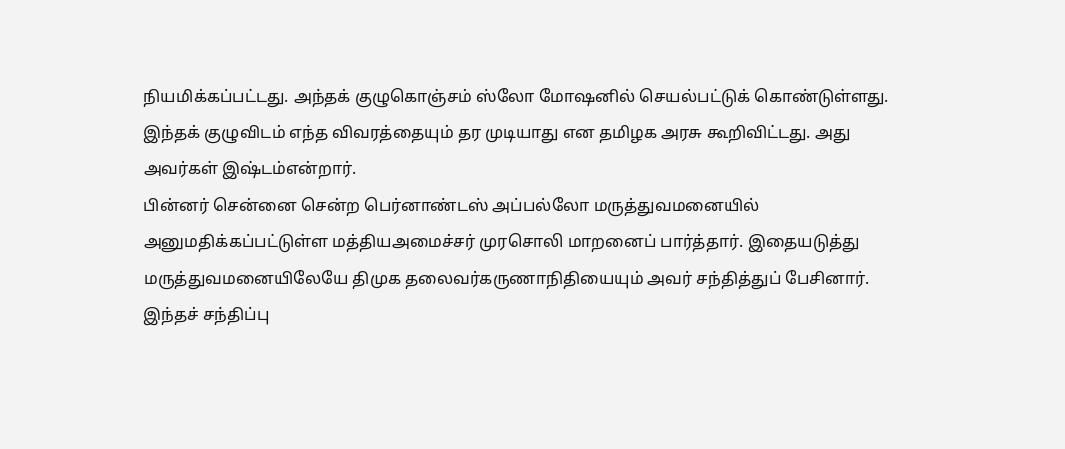நியமிக்கப்பட்டது. அந்தக் குழுகொஞ்சம் ஸ்லோ மோஷனில் செயல்பட்டுக் கொண்டுள்ளது.
இந்தக் குழுவிடம் எந்த விவரத்தையும் தர முடியாது என தமிழக அரசு கூறிவிட்டது. அது அவர்கள் இஷ்டம்என்றார்.
பின்னர் சென்னை சென்ற பெர்னாண்டஸ் அப்பல்லோ மருத்துவமனையில் அனுமதிக்கப்பட்டுள்ள மத்தியஅமைச்சர் முரசொலி மாறனைப் பார்த்தார். இதையடுத்து மருத்துவமனையிலேயே திமுக தலைவர்கருணாநிதியையும் அவர் சந்தித்துப் பேசினார். இந்தச் சந்திப்பு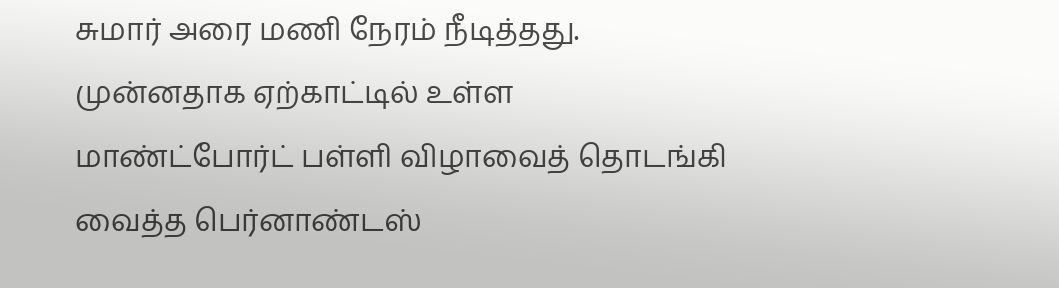சுமார் அரை மணி நேரம் நீடித்தது.
முன்னதாக ஏற்காட்டில் உள்ள மாண்ட்போர்ட் பள்ளி விழாவைத் தொடங்கி வைத்த பெர்னாண்டஸ்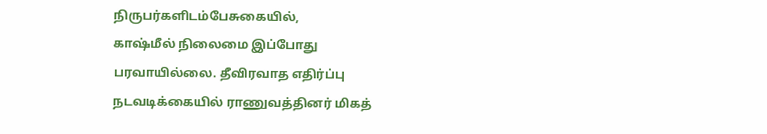நிருபர்களிடம்பேசுகையில்,
காஷ்மீல் நிலைமை இப்போது பரவாயில்லை. தீவிரவாத எதிர்ப்பு நடவடிக்கையில் ராணுவத்தினர் மிகத்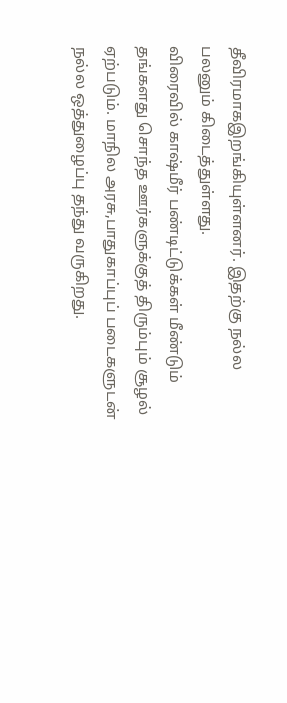தீவிரமாகஇறங்கியுள்ளனர். இதற்கு நல்ல பலனும் கிடைத்துள்ளது.
விரைவில் காஷ்மீர் பண்டிட்டுக்கள் மீண்டும் தங்களது சொந்த ஊர்களுக்குத் திரும்பும் சூழல் ஏற்படும். மாநில அரசு,பாதுகாப்புப் படைகளுடன் நல்ல ஒத்துழைப்பு தந்து வருகிறது.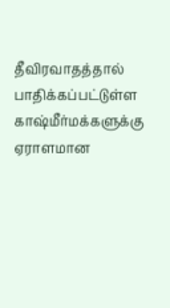தீவிரவாதத்தால் பாதிக்கப்பட்டுள்ள காஷ்மீர்மக்களுக்கு ஏராளமான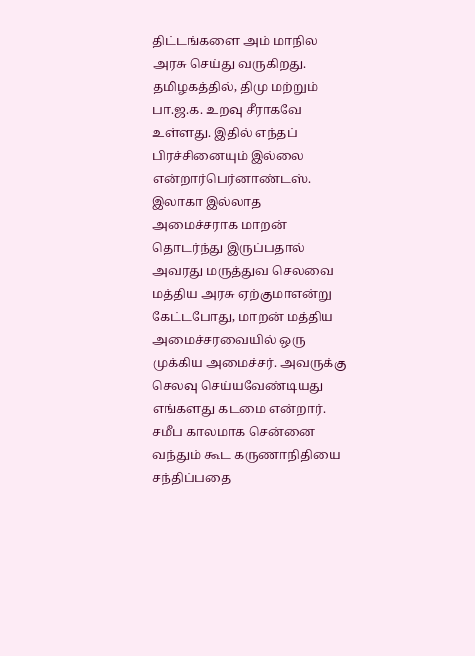திட்டங்களை அம் மாநில அரசு செய்து வருகிறது.
தமிழகத்தில், திமு மற்றும் பா.ஜ.க. உறவு சீராகவே உள்ளது. இதில் எந்தப் பிரச்சினையும் இல்லை என்றார்பெர்னாண்டஸ்.
இலாகா இல்லாத அமைச்சராக மாறன் தொடர்ந்து இருப்பதால் அவரது மருத்துவ செலவை மத்திய அரசு ஏற்குமாஎன்று கேட்டபோது, மாறன் மத்திய அமைச்சரவையில் ஒரு முக்கிய அமைச்சர். அவருக்கு செலவு செய்யவேண்டியது எங்களது கடமை என்றார்.
சமீப காலமாக சென்னை வந்தும் கூட கருணாநிதியை சந்திப்பதை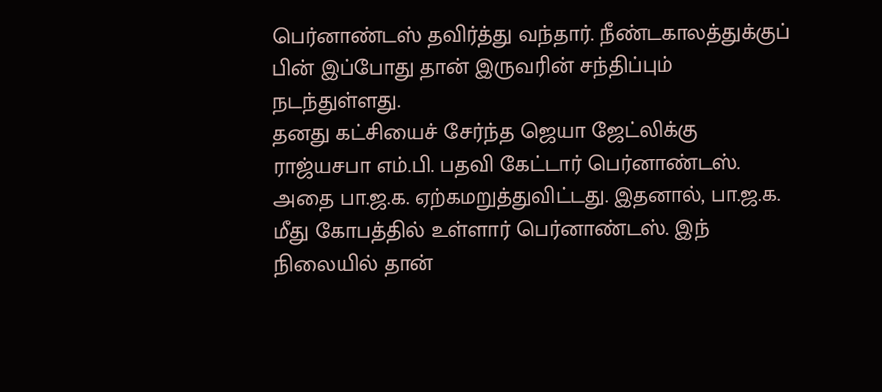பெர்னாண்டஸ் தவிர்த்து வந்தார். நீண்டகாலத்துக்குப் பின் இப்போது தான் இருவரின் சந்திப்பும் நடந்துள்ளது.
தனது கட்சியைச் சேர்ந்த ஜெயா ஜேட்லிக்கு ராஜ்யசபா எம்.பி. பதவி கேட்டார் பெர்னாண்டஸ். அதை பா.ஜ.க. ஏற்கமறுத்துவிட்டது. இதனால், பா.ஜ.க. மீது கோபத்தில் உள்ளார் பெர்னாண்டஸ். இந் நிலையில் தான்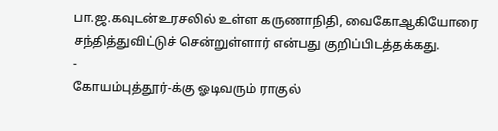பா.ஜ.கவுடன்உரசலில் உள்ள கருணாநிதி, வைகோஆகியோரை சந்தித்துவிட்டுச் சென்றுள்ளார் என்பது குறிப்பிடத்தக்கது.
-
கோயம்புத்தூர்-க்கு ஓடிவரும் ராகுல்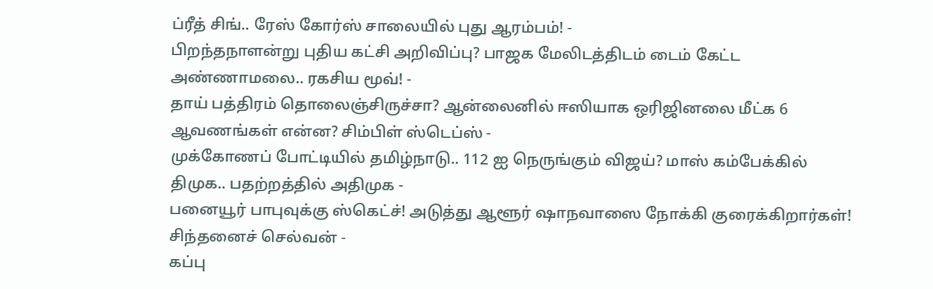ப்ரீத் சிங்.. ரேஸ் கோர்ஸ் சாலையில் புது ஆரம்பம்! -
பிறந்தநாளன்று புதிய கட்சி அறிவிப்பு? பாஜக மேலிடத்திடம் டைம் கேட்ட அண்ணாமலை.. ரகசிய மூவ்! -
தாய் பத்திரம் தொலைஞ்சிருச்சா? ஆன்லைனில் ஈஸியாக ஒரிஜினலை மீட்க 6 ஆவணங்கள் என்ன? சிம்பிள் ஸ்டெப்ஸ் -
முக்கோணப் போட்டியில் தமிழ்நாடு.. 112 ஐ நெருங்கும் விஜய்? மாஸ் கம்பேக்கில் திமுக.. பதற்றத்தில் அதிமுக -
பனையூர் பாபுவுக்கு ஸ்கெட்ச்! அடுத்து ஆளூர் ஷாநவாஸை நோக்கி குரைக்கிறார்கள்! சிந்தனைச் செல்வன் -
கப்பு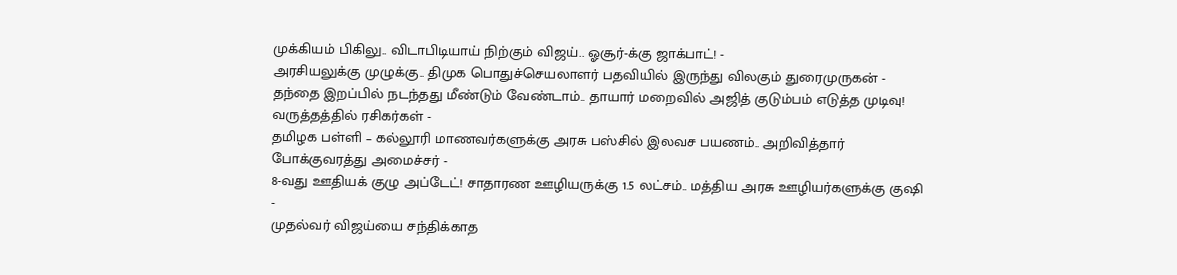முக்கியம் பிகிலு.. விடாபிடியாய் நிற்கும் விஜய்.. ஓசூர்-க்கு ஜாக்பாட்! -
அரசியலுக்கு முழுக்கு.. திமுக பொதுச்செயலாளர் பதவியில் இருந்து விலகும் துரைமுருகன் -
தந்தை இறப்பில் நடந்தது மீண்டும் வேண்டாம்.. தாயார் மறைவில் அஜித் குடும்பம் எடுத்த முடிவு! வருத்தத்தில் ரசிகர்கள் -
தமிழக பள்ளி – கல்லூரி மாணவர்களுக்கு அரசு பஸ்சில் இலவச பயணம்.. அறிவித்தார் போக்குவரத்து அமைச்சர் -
8-வது ஊதியக் குழு அப்டேட்! சாதாரண ஊழியருக்கு 1.5 லட்சம்.. மத்திய அரசு ஊழியர்களுக்கு குஷி -
முதல்வர் விஜய்யை சந்திக்காத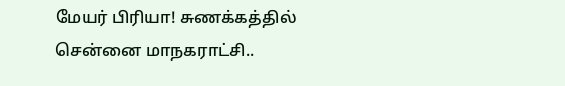மேயர் பிரியா! சுணக்கத்தில் சென்னை மாநகராட்சி..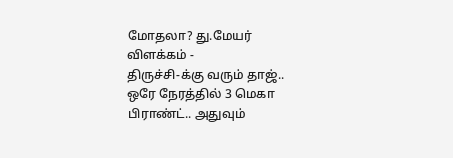மோதலா? து.மேயர் விளக்கம் -
திருச்சி-க்கு வரும் தாஜ்.. ஒரே நேரத்தில் 3 மெகா பிராண்ட்.. அதுவும்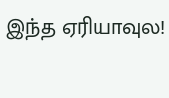இந்த ஏரியாவுல!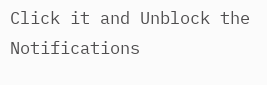Click it and Unblock the Notifications